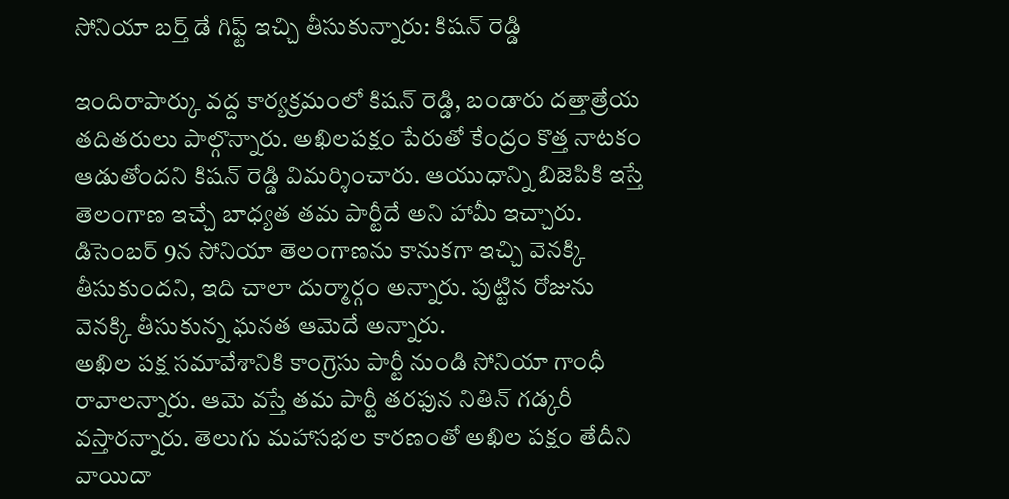సోనియా బర్త్ డే గిఫ్ట్ ఇచ్చి తీసుకున్నారు: కిషన్ రెడ్డి

ఇందిరాపార్కు వద్ద కార్యక్రమంలో కిషన్ రెడ్డి, బండారు దత్తాత్రేయ తదితరులు పాల్గొన్నారు. అఖిలపక్షం పేరుతో కేంద్రం కొత్త నాటకం ఆడుతోందని కిషన్ రెడ్డి విమర్శించారు. ఆయుధాన్ని బిజెపికి ఇస్తే తెలంగాణ ఇచ్చే బాధ్యత తమ పార్టీదే అని హామీ ఇచ్చారు. డిసెంబర్ 9న సోనియా తెలంగాణను కానుకగా ఇచ్చి వెనక్కి తీసుకుందని, ఇది చాలా దుర్మార్గం అన్నారు. పుట్టిన రోజును వెనక్కి తీసుకున్న ఘనత ఆమెదే అన్నారు.
అఖిల పక్ష సమావేశానికి కాంగ్రెసు పార్టీ నుండి సోనియా గాంధీ రావాలన్నారు. ఆమె వస్తే తమ పార్టీ తరఫున నితిన్ గడ్కరీ వస్తారన్నారు. తెలుగు మహాసభల కారణంతో అఖిల పక్షం తేదీని వాయిదా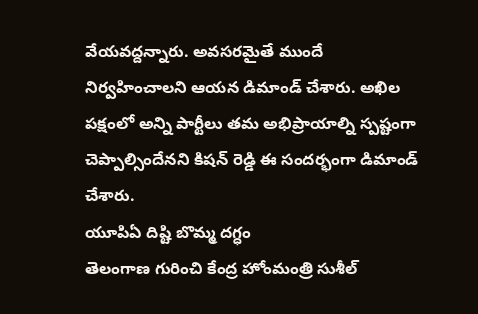వేయవద్దన్నారు. అవసరమైతే ముందే నిర్వహించాలని ఆయన డిమాండ్ చేశారు. అఖిల పక్షంలో అన్ని పార్టీలు తమ అభిప్రాయాల్ని స్పష్టంగా చెప్పాల్సిందేనని కిషన్ రెడ్డి ఈ సందర్భంగా డిమాండ్ చేశారు.
యూపిఏ దిష్టి బొమ్మ దగ్ధం
తెలంగాణ గురించి కేంద్ర హోంమంత్రి సుశీల్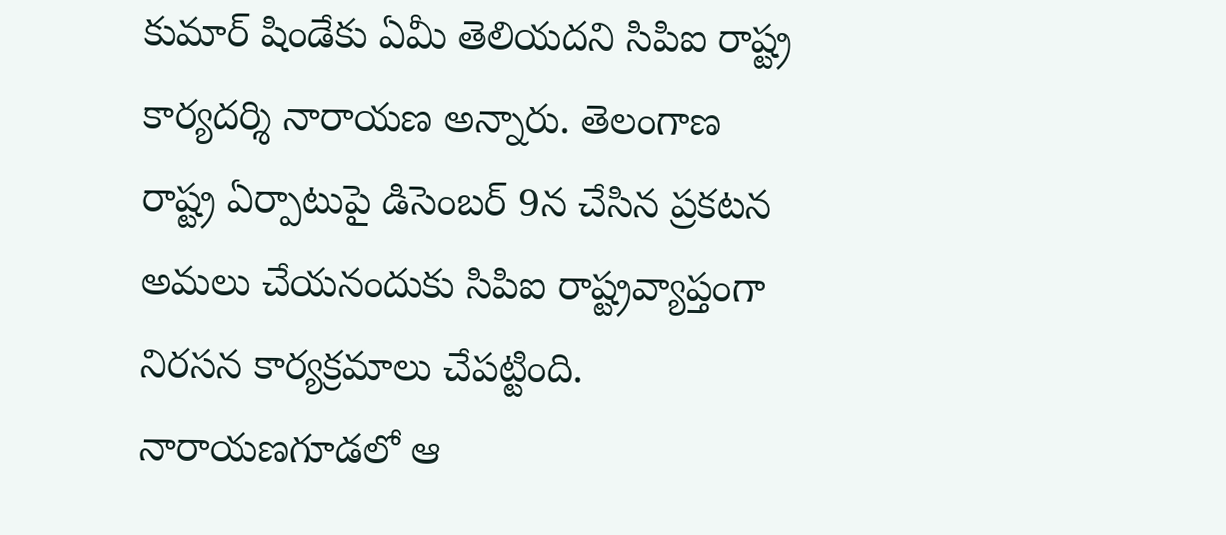కుమార్ షిండేకు ఏమీ తెలియదని సిపిఐ రాష్ట్ర కార్యదర్శి నారాయణ అన్నారు. తెలంగాణ రాష్ట్ర ఏర్పాటుపై డిసెంబర్ 9న చేసిన ప్రకటన అమలు చేయనందుకు సిపిఐ రాష్ట్రవ్యాప్తంగా నిరసన కార్యక్రమాలు చేపట్టింది. నారాయణగూడలో ఆ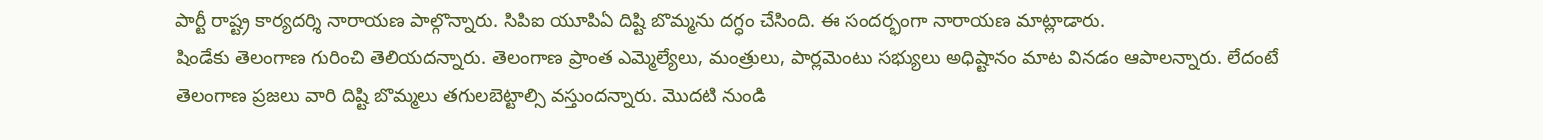పార్టీ రాష్ట్ర కార్యదర్శి నారాయణ పాల్గొన్నారు. సిపిఐ యూపిఏ దిష్టి బొమ్మను దగ్ధం చేసింది. ఈ సందర్భంగా నారాయణ మాట్లాడారు.
షిండేకు తెలంగాణ గురించి తెలియదన్నారు. తెలంగాణ ప్రాంత ఎమ్మెల్యేలు, మంత్రులు, పార్లమెంటు సభ్యులు అధిష్టానం మాట వినడం ఆపాలన్నారు. లేదంటే తెలంగాణ ప్రజలు వారి దిష్టి బొమ్మలు తగులబెట్టాల్సి వస్తుందన్నారు. మొదటి నుండి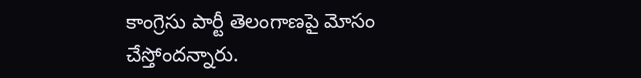కాంగ్రెసు పార్టీ తెలంగాణపై మోసం చేస్తోందన్నారు.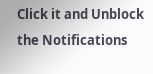Click it and Unblock the Notifications